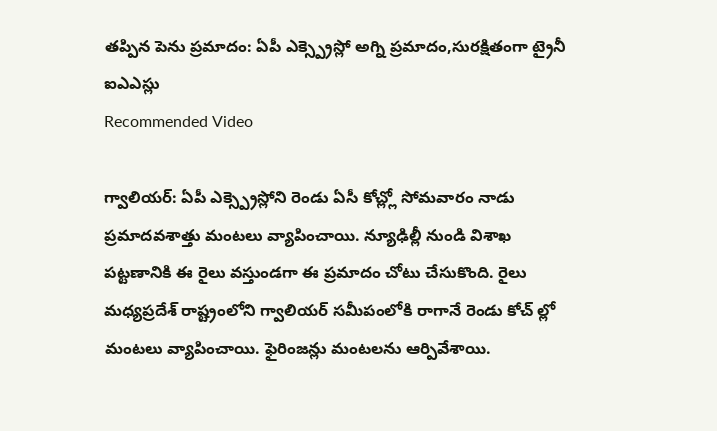తప్పిన పెను ప్రమాదం: ఏపీ ఎక్స్ప్రెస్లో అగ్ని ప్రమాదం,సురక్షితంగా ట్రైనీ ఐఎఎస్లు
Recommended Video

గ్వాలియర్: ఏపీ ఎక్స్ప్రెస్లోని రెండు ఏసీ కోచ్ల్లో సోమవారం నాడు ప్రమాదవశాత్తు మంటలు వ్యాపించాయి. న్యూఢిల్లీ నుండి విశాఖ పట్టణానికి ఈ రైలు వస్తుండగా ఈ ప్రమాదం చోటు చేసుకొంది. రైలు మధ్యప్రదేశ్ రాష్ట్రంలోని గ్వాలియర్ సమీపంలోకి రాగానే రెండు కోచ్ ల్లో మంటలు వ్యాపించాయి. ఫైరింజన్లు మంటలను ఆర్పివేశాయి.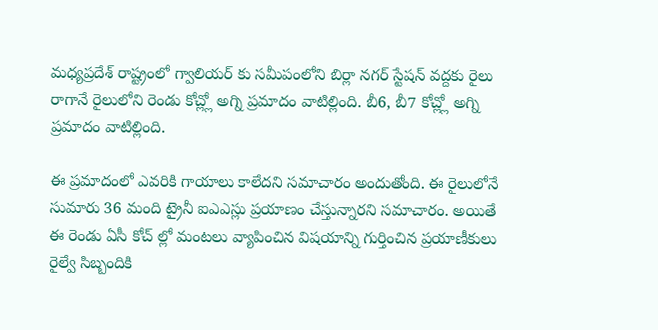మధ్యప్రదేశ్ రాష్ట్రంలో గ్వాలియర్ కు సమీపంలోని బిర్లా నగర్ స్టేషన్ వద్దకు రైలు రాగానే రైలులోని రెండు కోచ్ల్లో అగ్ని ప్రమాదం వాటిల్లింది. బీ6, బీ7 కోచ్ల్లో అగ్ని ప్రమాదం వాటిల్లింది.

ఈ ప్రమాదంలో ఎవరికి గాయాలు కాలేదని సమాచారం అందుతోంది. ఈ రైలులోనే సుమారు 36 మంది ట్రైనీ ఐఎఎస్లు ప్రయాణం చేస్తున్నారని సమాచారం. అయితే ఈ రెండు ఏసీ కోచ్ ల్లో మంటలు వ్యాపించిన విషయాన్ని గుర్తించిన ప్రయాణీకులు రైల్వే సిబ్బందికి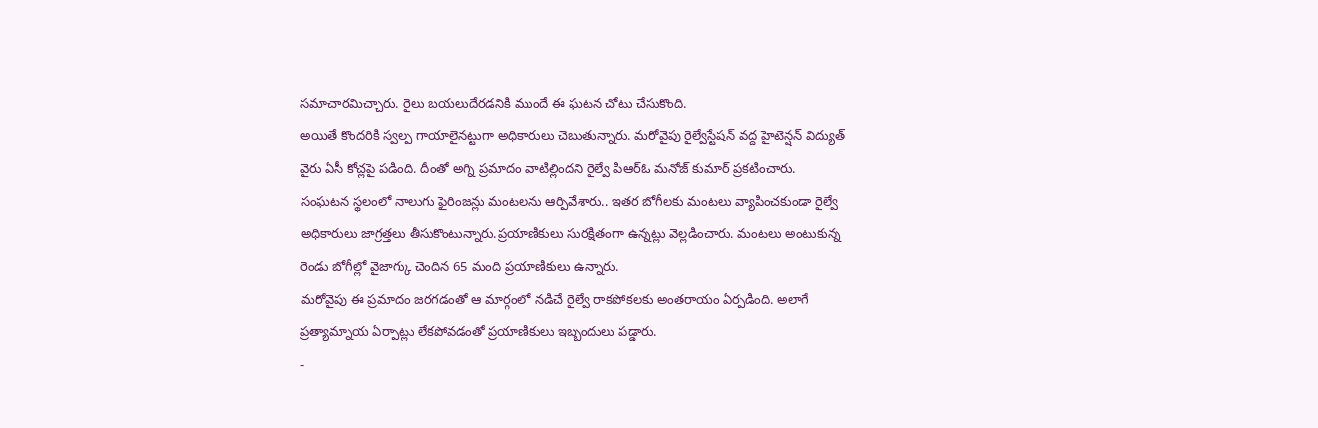సమాచారమిచ్చారు. రైలు బయలుదేరడనికి ముందే ఈ ఘటన చోటు చేసుకొంది.
అయితే కొందరికి స్వల్ప గాయాలైనట్టుగా అధికారులు చెబుతున్నారు. మరోవైపు రైల్వేస్టేషన్ వద్ద హైటెన్షన్ విద్యుత్ వైరు ఏసీ కోచ్లపై పడింది. దీంతో అగ్ని ప్రమాదం వాటిల్లిందని రైల్వే పిఆర్ఓ మనోజ్ కుమార్ ప్రకటించారు.
సంఘటన స్థలంలో నాలుగు ఫైరింజన్లు మంటలను ఆర్పివేశారు.. ఇతర బోగీలకు మంటలు వ్యాపించకుండా రైల్వే అధికారులు జాగ్రత్తలు తీసుకొంటున్నారు.ప్రయాణికులు సురక్షితంగా ఉన్నట్లు వెల్లడించారు. మంటలు అంటుకున్న రెండు బోగీల్లో వైజాగ్కు చెందిన 65 మంది ప్రయాణికులు ఉన్నారు.
మరోవైపు ఈ ప్రమాదం జరగడంతో ఆ మార్గంలో నడిచే రైల్వే రాకపోకలకు అంతరాయం ఏర్పడింది. అలాగే ప్రత్యామ్నాయ ఏర్పాట్లు లేకపోవడంతో ప్రయాణికులు ఇబ్బందులు పడ్డారు.
-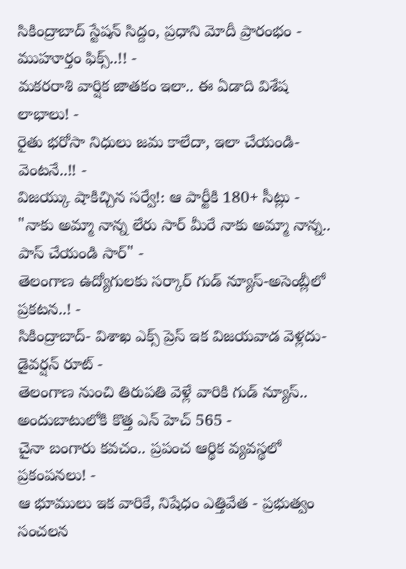సికింద్రాబాద్ స్టేషన్ సిద్దం, ప్రధాని మోదీ ప్రారంభం - ముహూర్తం ఫిక్స్..!! -
మకరరాశి వార్షిక జాతకం ఇలా.. ఈ ఏడాది విశేష లాభాలు! -
రైతు భరోసా నిధులు జమ కాలేదా, ఇలా చేయండి- వెంటనే..!! -
విజయ్కు షాకిచ్చిన సర్వే!: ఆ పార్టీకి 180+ సీట్లు -
"నాకు అమ్మా నాన్న లేరు సార్ మీరే నాకు అమ్మా నాన్న.. పాస్ చేయండి సార్" -
తెలంగాణ ఉద్యోగులకు సర్కార్ గుడ్ న్యూస్-అసెంబ్లీలో ప్రకటన..! -
సికింద్రాబాద్- విశాఖ ఎక్స్ ప్రెస్ ఇక విజయవాడ వెళ్లదు- డైవర్షన్ రూట్ -
తెలంగాణ నుంచి తిరుపతి వెళ్లే వారికి గుడ్ న్యూస్.. అందుబాటులోకి కొత్త ఎన్ హెచ్ 565 -
చైనా బంగారు కవచం.. ప్రపంచ ఆర్థిక వ్యవస్థలో ప్రకంపనలు! -
ఆ భూములు ఇక వారికే, నిషేధం ఎత్తివేత - ప్రభుత్వం సంచలన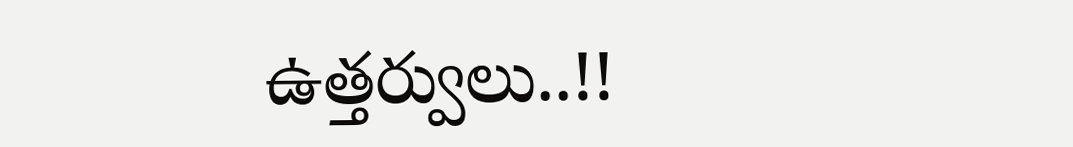ఉత్తర్వులు..!!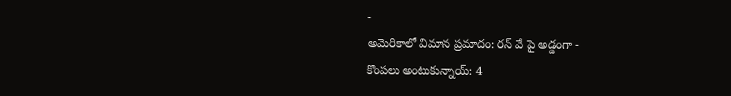-
అమెరికాలో విమాన ప్రమాదం: రన్ వే పై అడ్డంగా -
కొంపలు అంటుకున్నాయ్: 4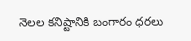నెలల కనిష్టానికి బంగారం ధరలు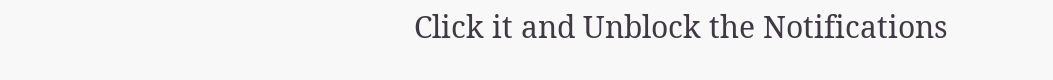Click it and Unblock the Notifications